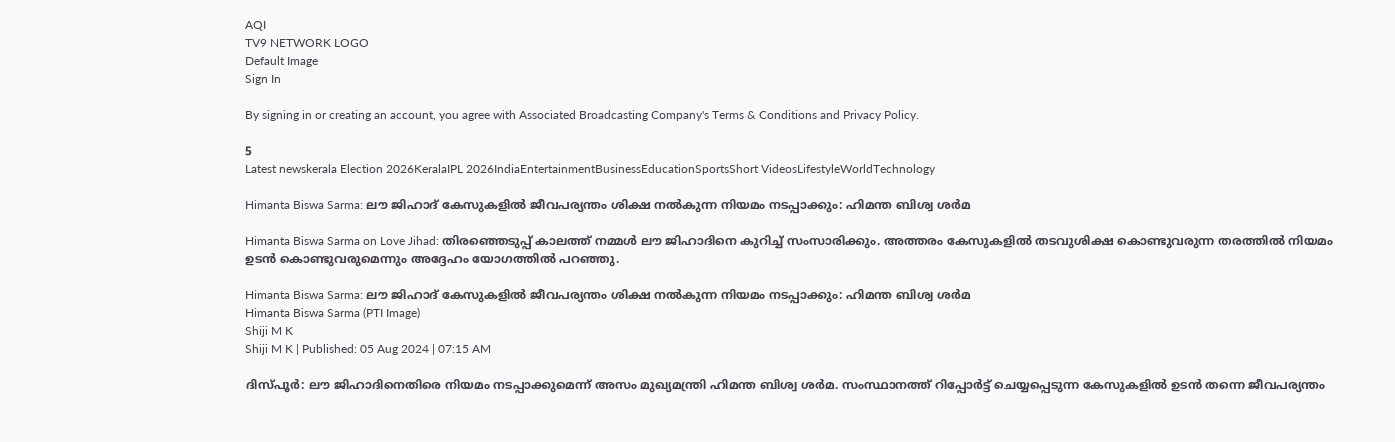AQI
TV9 NETWORK LOGO
Default Image
Sign In

By signing in or creating an account, you agree with Associated Broadcasting Company's Terms & Conditions and Privacy Policy.

5
Latest newskerala Election 2026KeralaIPL 2026IndiaEntertainmentBusinessEducationSportsShort VideosLifestyleWorldTechnology

Himanta Biswa Sarma: ലൗ ജിഹാദ് കേസുകളില്‍ ജീവപര്യന്തം ശിക്ഷ നല്‍കുന്ന നിയമം നടപ്പാക്കും: ഹിമന്ത ബിശ്വ ശര്‍മ

Himanta Biswa Sarma on Love Jihad: തിരഞ്ഞെടുപ്പ് കാലത്ത് നമ്മള്‍ ലൗ ജിഹാദിനെ കുറിച്ച് സംസാരിക്കും. അത്തരം കേസുകളില്‍ തടവുശിക്ഷ കൊണ്ടുവരുന്ന തരത്തില്‍ നിയമം ഉടന്‍ കൊണ്ടുവരുമെന്നും അദ്ദേഹം യോഗത്തില്‍ പറഞ്ഞു.

Himanta Biswa Sarma: ലൗ ജിഹാദ് കേസുകളില്‍ ജീവപര്യന്തം ശിക്ഷ നല്‍കുന്ന നിയമം നടപ്പാക്കും: ഹിമന്ത ബിശ്വ ശര്‍മ
Himanta Biswa Sarma (PTI Image)
Shiji M K
Shiji M K | Published: 05 Aug 2024 | 07:15 AM

ദിസ്പൂര്‍: ലൗ ജിഹാദിനെതിരെ നിയമം നടപ്പാക്കുമെന്ന് അസം മുഖ്യമന്ത്രി ഹിമന്ത ബിശ്വ ശര്‍മ. സംസ്ഥാനത്ത് റിപ്പോര്‍ട്ട് ചെയ്യപ്പെടുന്ന കേസുകളില്‍ ഉടന്‍ തന്നെ ജീവപര്യന്തം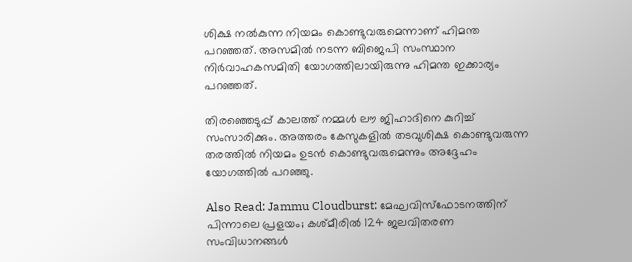ശിക്ഷ നല്‍കുന്ന നിയമം കൊണ്ടുവരുമെന്നാണ് ഹിമന്ത പറഞ്ഞത്. അസമില്‍ നടന്ന ബിജെപി സംസ്ഥാന നിര്‍വാഹകസമിതി യോഗത്തിലായിരുന്നു ഹിമന്ത ഇക്കാര്യം പറഞ്ഞത്.

തിരഞ്ഞെടുപ്പ് കാലത്ത് നമ്മള്‍ ലൗ ജിഹാദിനെ കുറിച്ച് സംസാരിക്കും. അത്തരം കേസുകളില്‍ തടവുശിക്ഷ കൊണ്ടുവരുന്ന തരത്തില്‍ നിയമം ഉടന്‍ കൊണ്ടുവരുമെന്നും അദ്ദേഹം യോഗത്തില്‍ പറഞ്ഞു.

Also Read: Jammu Cloudburst: മേഘവിസ്ഫോടനത്തിന് പിന്നാലെ പ്രളയം; കശ്മീരിൽ 124 ജലവിതരണ സംവിധാനങ്ങൾ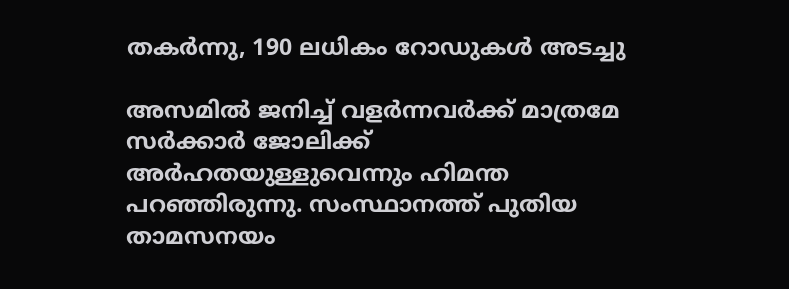തകർന്നു, 190 ലധികം റോഡുകൾ അടച്ചു

അസമില്‍ ജനിച്ച് വളര്‍ന്നവര്‍ക്ക് മാത്രമേ സര്‍ക്കാര്‍ ജോലിക്ക് അര്‍ഹതയുള്ളുവെന്നും ഹിമന്ത പറഞ്ഞിരുന്നു. സംസ്ഥാനത്ത് പുതിയ താമസനയം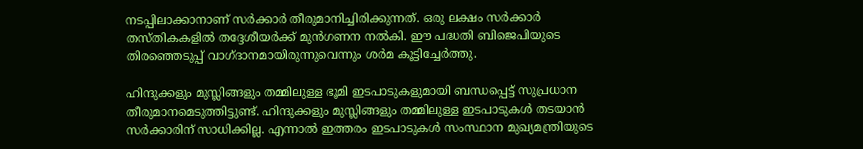നടപ്പിലാക്കാനാണ് സര്‍ക്കാര്‍ തീരുമാനിച്ചിരിക്കുന്നത്. ഒരു ലക്ഷം സര്‍ക്കാര്‍ തസ്തികകളില്‍ തദ്ദേശീയര്‍ക്ക് മുന്‍ഗണന നല്‍കി. ഈ പദ്ധതി ബിജെപിയുടെ തിരഞ്ഞെടുപ്പ് വാഗ്ദാനമായിരുന്നുവെന്നും ശര്‍മ കൂട്ടിച്ചേര്‍ത്തു.

ഹിന്ദുക്കളും മുസ്ലിങ്ങളും തമ്മിലുള്ള ഭൂമി ഇടപാടുകളുമായി ബന്ധപ്പെട്ട് സുപ്രധാന തീരുമാനമെടുത്തിട്ടുണ്ട്. ഹിന്ദുക്കളും മുസ്ലിങ്ങളും തമ്മിലുള്ള ഇടപാടുകള്‍ തടയാന്‍ സര്‍ക്കാരിന് സാധിക്കില്ല. എന്നാല്‍ ഇത്തരം ഇടപാടുകള്‍ സംസ്ഥാന മുഖ്യമന്ത്രിയുടെ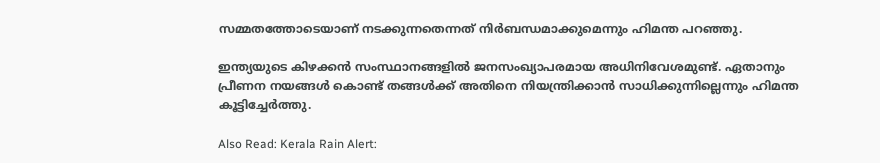സമ്മതത്തോടെയാണ് നടക്കുന്നതെന്നത് നിര്‍ബന്ധമാക്കുമെന്നും ഹിമന്ത പറഞ്ഞു.

ഇന്ത്യയുടെ കിഴക്കന്‍ സംസ്ഥാനങ്ങളില്‍ ജനസംഖ്യാപരമായ അധിനിവേശമുണ്ട്. ഏതാനും പ്രീണന നയങ്ങള്‍ കൊണ്ട് തങ്ങള്‍ക്ക് അതിനെ നിയന്ത്രിക്കാന്‍ സാധിക്കുന്നില്ലെന്നും ഹിമന്ത കൂട്ടിച്ചേര്‍ത്തു.

Also Read: Kerala Rain Alert: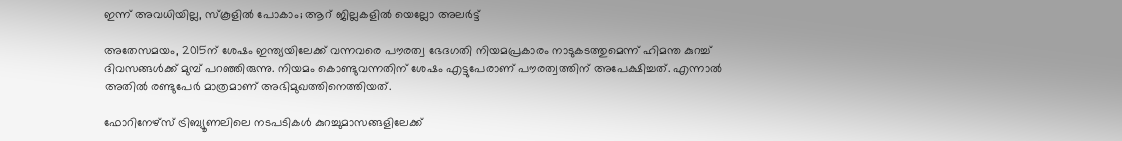ഇന്ന് അവധിയില്ല, സ്‌കൂളില്‍ പോകാം; ആറ് ജില്ലകളില്‍ യെല്ലോ അലര്‍ട്ട്‌

അതേസമയം, 2015ന് ശേഷം ഇന്ത്യയിലേക്ക് വന്നവരെ പൗരത്വ ഭേദഗതി നിയമപ്രകാരം നാടുകടത്തുമെന്ന് ഹിമന്ത കുറച്ച് ദിവസങ്ങള്‍ക്ക് മുമ്പ് പറഞ്ഞിരുന്നു. നിയമം കൊണ്ടുവന്നതിന് ശേഷം എട്ടുപേരാണ് പൗരത്വത്തിന് അപേക്ഷിച്ചത്. എന്നാല്‍ അതില്‍ രണ്ടുപേര്‍ മാത്രമാണ് അഭിമുഖത്തിനെത്തിയത്.

ഫോറിനേഴ്‌സ് ട്രിബ്യൂണലിലെ നടപടികള്‍ കുറച്ചുമാസങ്ങളിലേക്ക്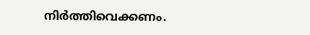നിര്‍ത്തിവെക്കണം.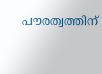പൗരത്വത്തിന്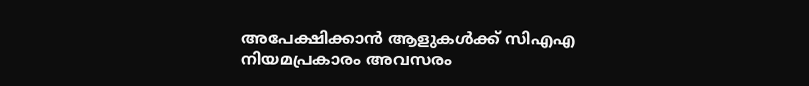അപേക്ഷിക്കാന്‍ ആളുകള്‍ക്ക് സിഎഎ നിയമപ്രകാരം അവസരം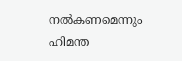നല്‍കണമെന്നും ഹിമന്ത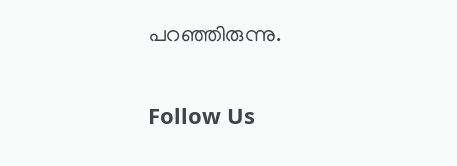പറഞ്ഞിരുന്നു.

Follow Us